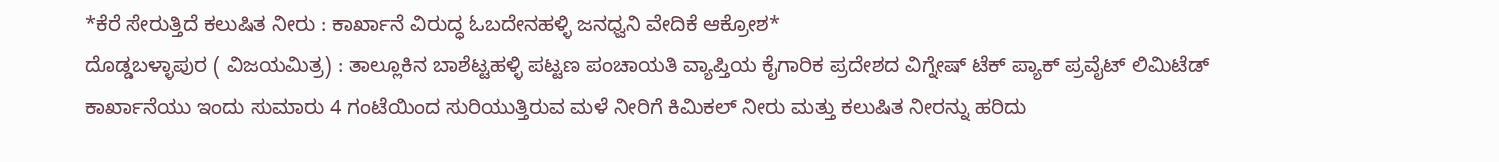*ಕೆರೆ ಸೇರುತ್ತಿದೆ ಕಲುಷಿತ ನೀರು : ಕಾರ್ಖಾನೆ ವಿರುದ್ಧ ಓಬದೇನಹಳ್ಳಿ ಜನಧ್ವನಿ ವೇದಿಕೆ ಆಕ್ರೋಶ*
ದೊಡ್ಡಬಳ್ಳಾಪುರ ( ವಿಜಯಮಿತ್ರ) : ತಾಲ್ಲೂಕಿನ ಬಾಶೆಟ್ಟಹಳ್ಳಿ ಪಟ್ಟಣ ಪಂಚಾಯತಿ ವ್ಯಾಪ್ತಿಯ ಕೈಗಾರಿಕ ಪ್ರದೇಶದ ವಿಗ್ನೇಷ್ ಟೆಕ್ ಪ್ಯಾಕ್ ಪ್ರವೈಟ್ ಲಿಮಿಟೆಡ್ ಕಾರ್ಖಾನೆಯು ಇಂದು ಸುಮಾರು 4 ಗಂಟೆಯಿಂದ ಸುರಿಯುತ್ತಿರುವ ಮಳೆ ನೀರಿಗೆ ಕಿಮಿಕಲ್ ನೀರು ಮತ್ತು ಕಲುಷಿತ ನೀರನ್ನು ಹರಿದು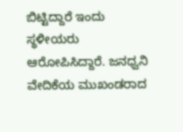ಬಿಟ್ಟಿದ್ದಾರೆ ಇಂದು ಸ್ಥಳೀಯರು ಆರೋಪಿಸಿದ್ದಾರೆ. ಜನಧ್ವನಿ ವೇದಿಕೆಯ ಮುಖಂಡರಾದ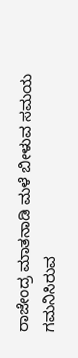ರಾಜೇಂದ್ರ ಮಾತನಾಡಿ ಮಳೆ ಬೀಳುವ ಸಮಯ ಗಮನಿಸಿರುವ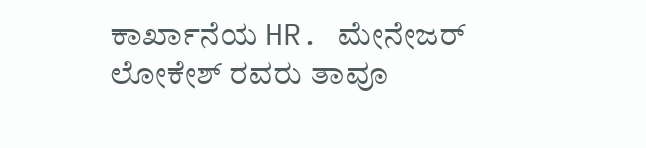ಕಾರ್ಖಾನೆಯ HR. ಮೇನೇಜರ್ ಲೋಕೇಶ್ ರವರು ತಾವೂ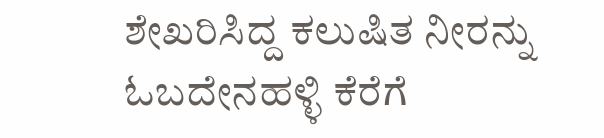ಶೇಖರಿಸಿದ್ದ ಕಲುಷಿತ ನೀರನ್ನು ಓಬದೇನಹಳ್ಳಿ ಕೆರೆಗೆ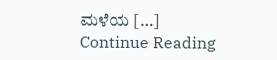ಮಳೆಯ […]
Continue Reading